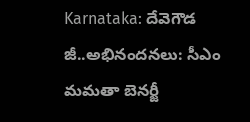Karnataka: దేవెగౌడ జీ..అభినందనలు: సీఎం మమతా బెనర్జీ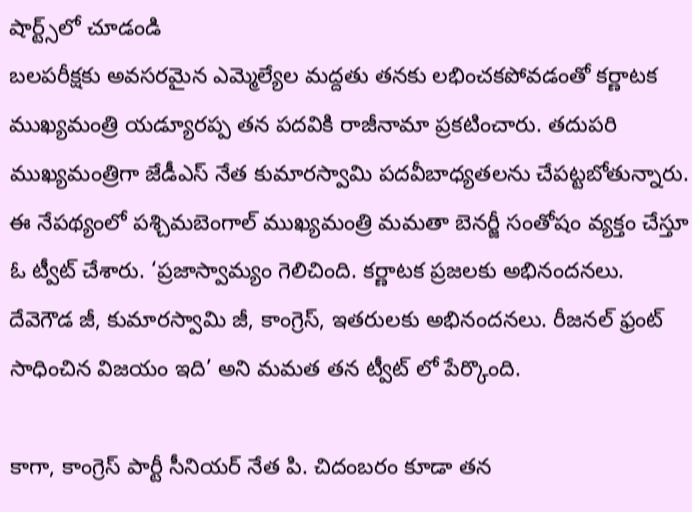షార్ట్స్‌లో చూడండి
బలపరీక్షకు అవసరమైన ఎమ్మెల్యేల మద్దతు తనకు లభించకపోవడంతో కర్ణాటక ముఖ్యమంత్రి యడ్యూరప్ప తన పదవికి రాజీనామా ప్రకటించారు. తదుపరి ముఖ్యమంత్రిగా జేడీఎస్ నేత కుమారస్వామి పదవీబాధ్యతలను చేపట్టబోతున్నారు. ఈ నేపథ్యంలో పశ్చిమబెంగాల్ ముఖ్యమంత్రి మమతా బెనర్జీ సంతోషం వ్యక్తం చేస్తూ ఓ ట్వీట్ చేశారు. ‘ప్రజాస్వామ్యం గెలిచింది. కర్ణాటక ప్రజలకు అభినందనలు. దేవెగౌడ జీ, కుమారస్వామి జీ, కాంగ్రెస్, ఇతరులకు అభినందనలు. రీజనల్ ఫ్రంట్ సాధించిన విజయం ఇది’ అని మమత తన ట్వీట్ లో పేర్కొంది.

కాగా, కాంగ్రెస్ పార్టీ సీనియర్ నేత పి. చిదంబరం కూడా తన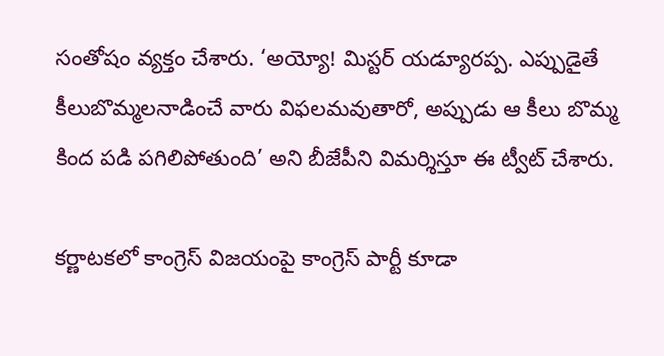సంతోషం వ్యక్తం చేశారు. ‘అయ్యో! మిస్టర్ యడ్యూరప్ప. ఎప్పుడైతే కీలుబొమ్మలనాడించే వారు విఫలమవుతారో, అప్పుడు ఆ కీలు బొమ్మ కింద పడి పగిలిపోతుంది’ అని బీజేపీని విమర్శిస్తూ ఈ ట్వీట్ చేశారు.

కర్ణాటకలో కాంగ్రెస్ విజయంపై కాంగ్రెస్ పార్టీ కూడా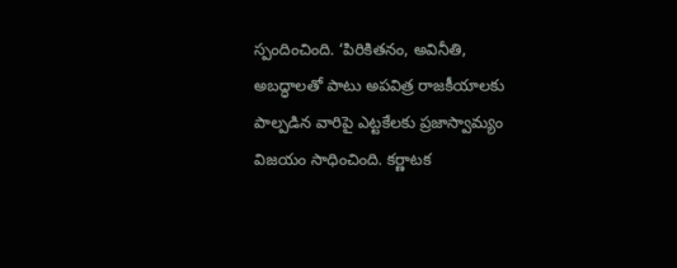స్పందించింది. ‘పిరికితనం, అవినీతి, అబద్ధాలతో పాటు అపవిత్ర రాజకీయాలకు పాల్పడిన వారిపై ఎట్టకేలకు ప్రజాస్వామ్యం విజయం సాధించింది. కర్ణాటక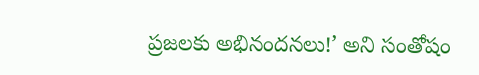ప్రజలకు అభినందనలు!’ అని సంతోషం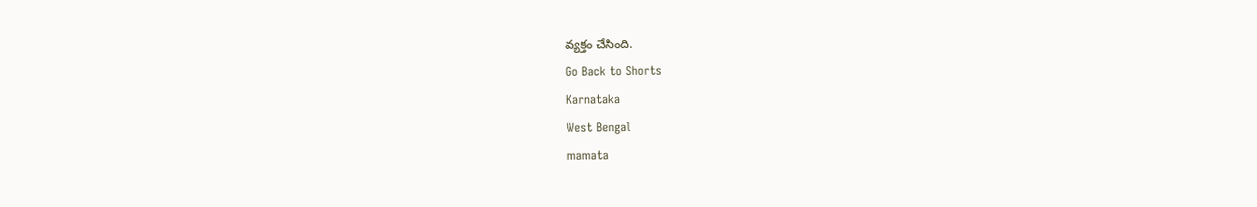వ్యక్తం చేసింది.
Go Back to Shorts
Karnataka
West Bengal
mamata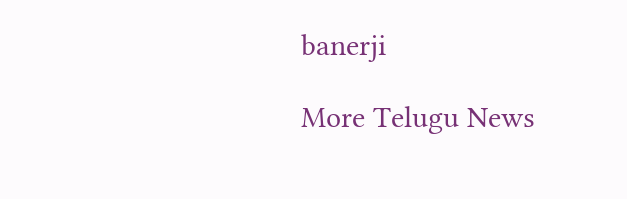banerji

More Telugu News